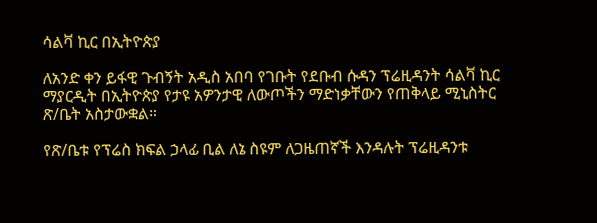ሳልቫ ኪር በኢትዮጵያ

ለአንድ ቀን ይፋዊ ጉብኝት አዲስ አበባ የገቡት የደቡብ ሱዳን ፕሬዚዳንት ሳልቫ ኪር ማያርዲት በኢትዮጵያ የታዩ አዎንታዊ ለውጦችን ማድነቃቸውን የጠቅላይ ሚኒስትር ጽ/ቤት አስታውቋል።

የጽ/ቤቱ የፕሬስ ክፍል ኃላፊ ቢል ለኔ ስዩም ለጋዜጠኛች እንዳሉት ፕሬዚዳንቱ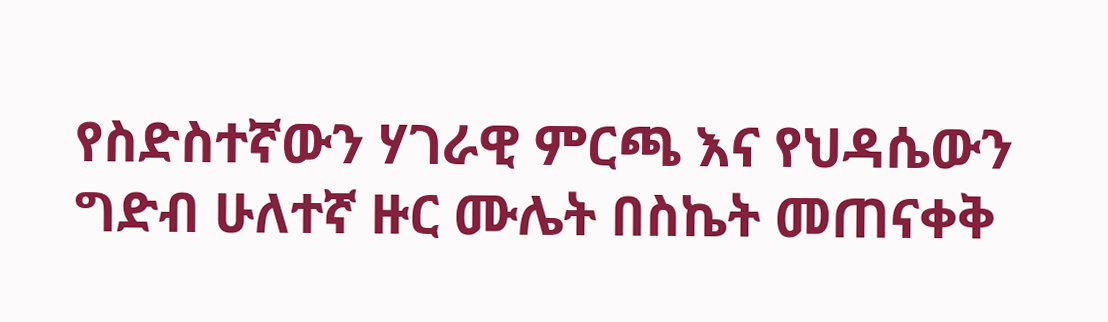የስድስተኛውን ሃገራዊ ምርጫ እና የህዳሴውን ግድብ ሁለተኛ ዙር ሙሌት በስኬት መጠናቀቅ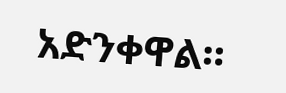አድንቀዋል።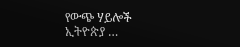የውጭ ሃይሎች ኢትዮጵያ …